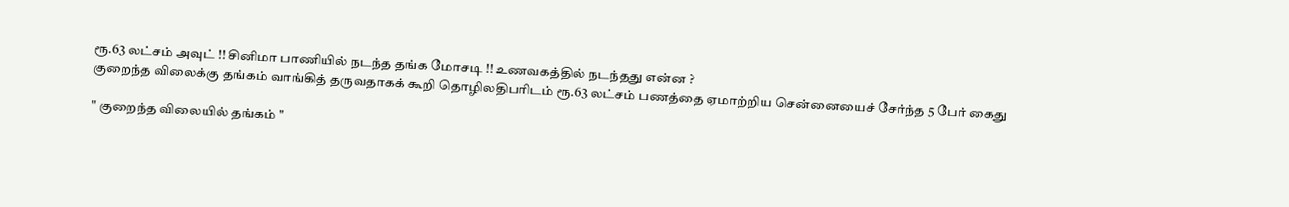ரூ.63 லட்சம் அவுட் !! சினிமா பாணியில் நடந்த தங்க மோசடி !! உணவகத்தில் நடந்தது என்ன ?
குறைந்த விலைக்கு தங்கம் வாங்கித் தருவதாகக் கூறி தொழிலதிபரிடம் ரூ.63 லட்சம் பணத்தை ஏமாற்றிய சென்னையைச் சேர்ந்த 5 பேர் கைது

" குறைந்த விலையில் தங்கம் "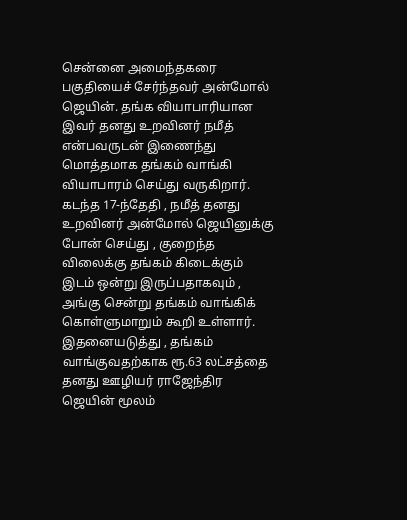சென்னை அமைந்தகரை பகுதியைச் சேர்ந்தவர் அன்மோல் ஜெயின். தங்க வியாபாரியான இவர் தனது உறவினர் நமீத் என்பவருடன் இணைந்து மொத்தமாக தங்கம் வாங்கி வியாபாரம் செய்து வருகிறார். கடந்த 17-ந்தேதி , நமீத் தனது உறவினர் அன்மோல் ஜெயினுக்கு போன் செய்து , குறைந்த விலைக்கு தங்கம் கிடைக்கும் இடம் ஒன்று இருப்பதாகவும் , அங்கு சென்று தங்கம் வாங்கிக் கொள்ளுமாறும் கூறி உள்ளார். இதனையடுத்து , தங்கம் வாங்குவதற்காக ரூ.63 லட்சத்தை தனது ஊழியர் ராஜேந்திர ஜெயின் மூலம்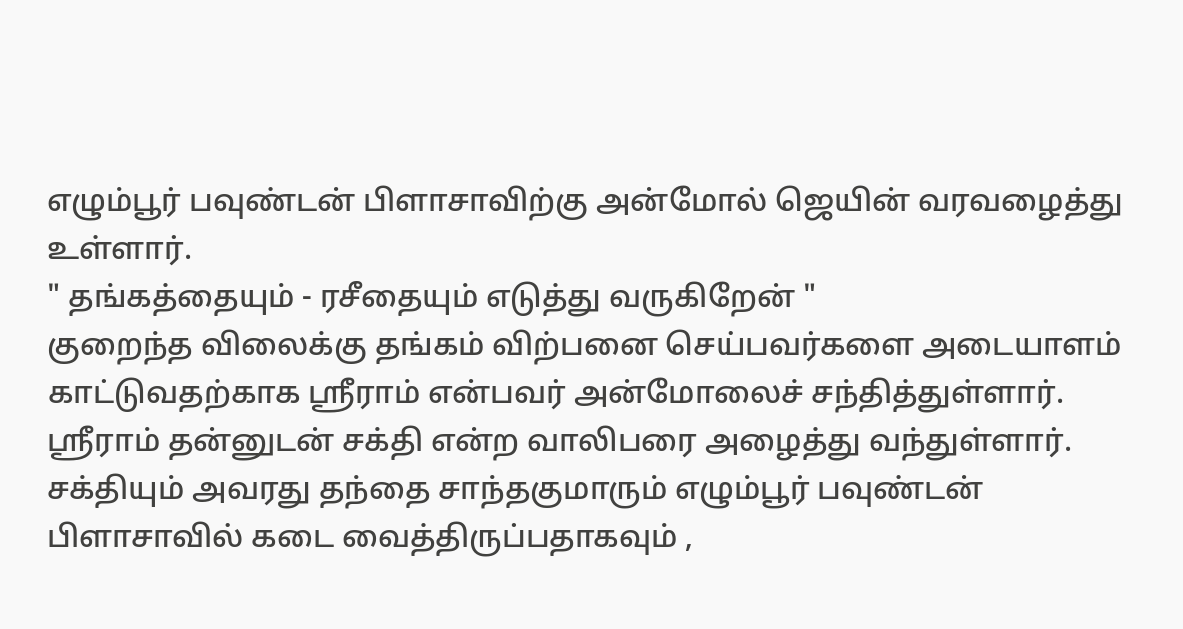எழும்பூர் பவுண்டன் பிளாசாவிற்கு அன்மோல் ஜெயின் வரவழைத்து உள்ளார்.
" தங்கத்தையும் - ரசீதையும் எடுத்து வருகிறேன் "
குறைந்த விலைக்கு தங்கம் விற்பனை செய்பவர்களை அடையாளம் காட்டுவதற்காக ஸ்ரீராம் என்பவர் அன்மோலைச் சந்தித்துள்ளார். ஸ்ரீராம் தன்னுடன் சக்தி என்ற வாலிபரை அழைத்து வந்துள்ளார்.
சக்தியும் அவரது தந்தை சாந்தகுமாரும் எழும்பூர் பவுண்டன் பிளாசாவில் கடை வைத்திருப்பதாகவும் ,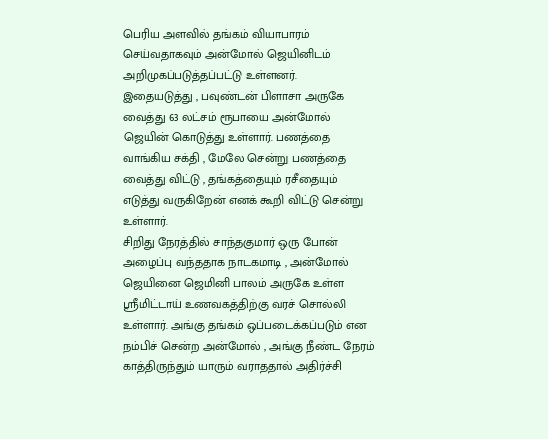பெரிய அளவில் தங்கம் வியாபாரம் செய்வதாகவும் அன்மோல் ஜெயினிடம் அறிமுகப்படுத்தப்பட்டு உள்ளனர்.
இதையடுத்து , பவுண்டன் பிளாசா அருகே வைத்து 63 லட்சம் ரூபாயை அன்மோல் ஜெயின் கொடுத்து உள்ளார். பணத்தை வாங்கிய சக்தி , மேலே சென்று பணத்தை வைத்து விட்டு , தங்கத்தையும் ரசீதையும் எடுத்து வருகிறேன் எனக் கூறி விட்டு சென்று உள்ளார்.
சிறிது நேரத்தில் சாந்தகுமார் ஒரு போன் அழைப்பு வந்ததாக நாடகமாடி , அன்மோல் ஜெயினை ஜெமினி பாலம் அருகே உள்ள ஸ்ரீமிட்டாய் உணவகத்திற்கு வரச் சொல்லி உள்ளார். அங்கு தங்கம் ஒப்படைக்கப்படும் என நம்பிச் சென்ற அன்மோல் , அங்கு நீண்ட நேரம் காத்திருந்தும் யாரும் வராததால் அதிர்ச்சி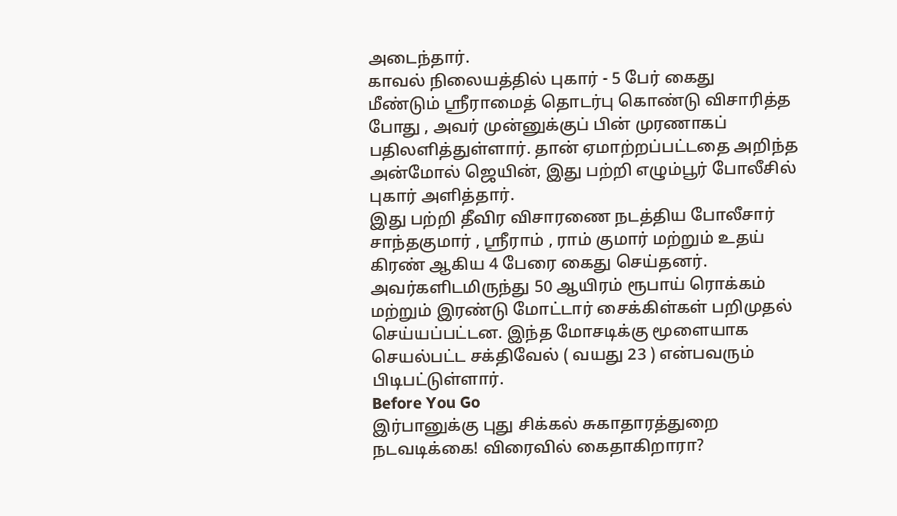அடைந்தார்.
காவல் நிலையத்தில் புகார் - 5 பேர் கைது
மீண்டும் ஸ்ரீராமைத் தொடர்பு கொண்டு விசாரித்த போது , அவர் முன்னுக்குப் பின் முரணாகப் பதிலளித்துள்ளார். தான் ஏமாற்றப்பட்டதை அறிந்த அன்மோல் ஜெயின், இது பற்றி எழும்பூர் போலீசில் புகார் அளித்தார்.
இது பற்றி தீவிர விசாரணை நடத்திய போலீசார் சாந்தகுமார் , ஸ்ரீராம் , ராம் குமார் மற்றும் உதய் கிரண் ஆகிய 4 பேரை கைது செய்தனர். அவர்களிடமிருந்து 50 ஆயிரம் ரூபாய் ரொக்கம் மற்றும் இரண்டு மோட்டார் சைக்கிள்கள் பறிமுதல் செய்யப்பட்டன. இந்த மோசடிக்கு மூளையாக செயல்பட்ட சக்திவேல் ( வயது 23 ) என்பவரும் பிடிபட்டுள்ளார்.
Before You Go
இர்பானுக்கு புது சிக்கல் சுகாதாரத்துறை நடவடிக்கை! விரைவில் கைதாகிறாரா?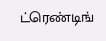ட்ரெண்டிங்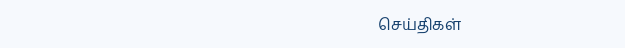செய்திகள்